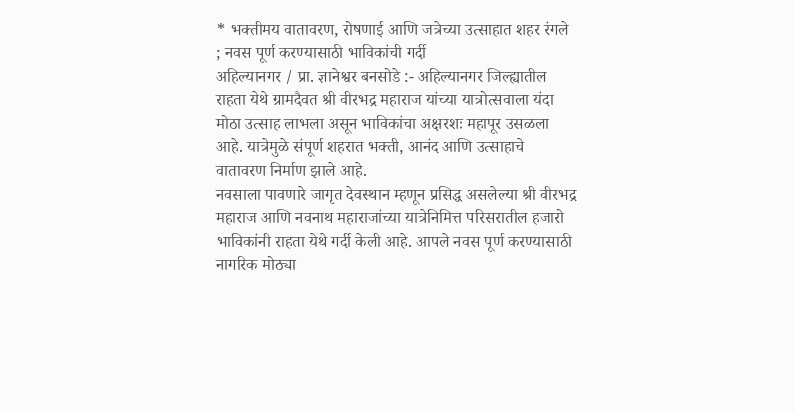* भक्तीमय वातावरण, रोषणाई आणि जत्रेच्या उत्साहात शहर रंगले ; नवस पूर्ण करण्यासाठी भाविकांची गर्दी
अहिल्यानगर / प्रा. ज्ञानेश्वर बनसोडे :- अहिल्यानगर जिल्ह्यातील राहता येथे ग्रामदैवत श्री वीरभद्र महाराज यांच्या यात्रोत्सवाला यंदा मोठा उत्साह लाभला असून भाविकांचा अक्षरशः महापूर उसळला आहे. यात्रेमुळे संपूर्ण शहरात भक्ती, आनंद आणि उत्साहाचे वातावरण निर्माण झाले आहे.
नवसाला पावणारे जागृत देवस्थान म्हणून प्रसिद्ध असलेल्या श्री वीरभद्र महाराज आणि नवनाथ महाराजांच्या यात्रेनिमित्त परिसरातील हजारो भाविकांनी राहता येथे गर्दी केली आहे. आपले नवस पूर्ण करण्यासाठी नागरिक मोठ्या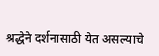श्रद्धेने दर्शनासाठी येत असल्याचे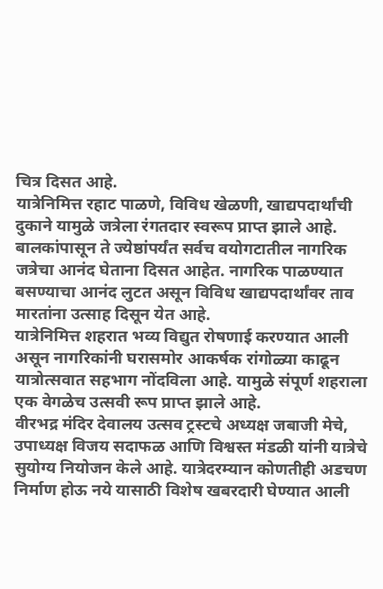चित्र दिसत आहे.
यात्रेनिमित्त रहाट पाळणे, विविध खेळणी, खाद्यपदार्थांची दुकाने यामुळे जत्रेला रंगतदार स्वरूप प्राप्त झाले आहे. बालकांपासून ते ज्येष्ठांपर्यंत सर्वच वयोगटातील नागरिक जत्रेचा आनंद घेताना दिसत आहेत. नागरिक पाळण्यात बसण्याचा आनंद लुटत असून विविध खाद्यपदार्थांवर ताव मारतांना उत्साह दिसून येत आहे.
यात्रेनिमित्त शहरात भव्य विद्युत रोषणाई करण्यात आली असून नागरिकांनी घरासमोर आकर्षक रांगोळ्या काढून यात्रोत्सवात सहभाग नोंदविला आहे. यामुळे संपूर्ण शहराला एक वेगळेच उत्सवी रूप प्राप्त झाले आहे.
वीरभद्र मंदिर देवालय उत्सव ट्रस्टचे अध्यक्ष जबाजी मेचे, उपाध्यक्ष विजय सदाफळ आणि विश्वस्त मंडळी यांनी यात्रेचे सुयोग्य नियोजन केले आहे. यात्रेदरम्यान कोणतीही अडचण निर्माण होऊ नये यासाठी विशेष खबरदारी घेण्यात आली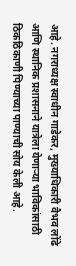आहे. नगराध्यक्ष स्वाधीन गाडेकर, मुख्याधिकारी वैभव लोंढे आणि स्थानिक प्रशासनाने यात्रेला येणाऱ्या भाविकांसाठी ठिकठिकाणी पिण्याच्या पाण्याची सोय केली आहे.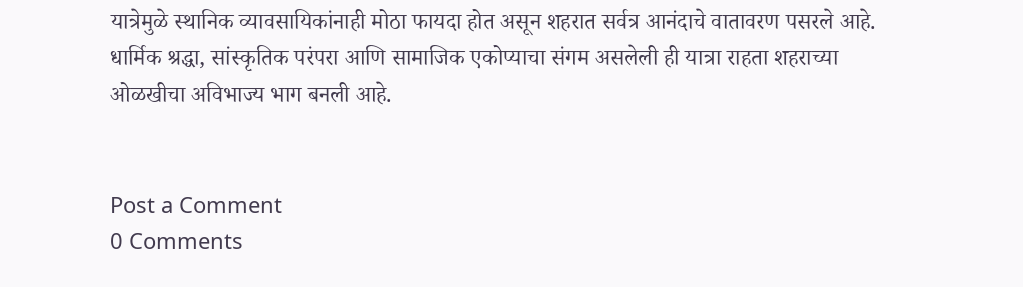यात्रेमुळे स्थानिक व्यावसायिकांनाही मोठा फायदा होत असून शहरात सर्वत्र आनंदाचे वातावरण पसरले आहे. धार्मिक श्रद्धा, सांस्कृतिक परंपरा आणि सामाजिक एकोप्याचा संगम असलेली ही यात्रा राहता शहराच्या ओळखीचा अविभाज्य भाग बनली आहे.


Post a Comment
0 Comments